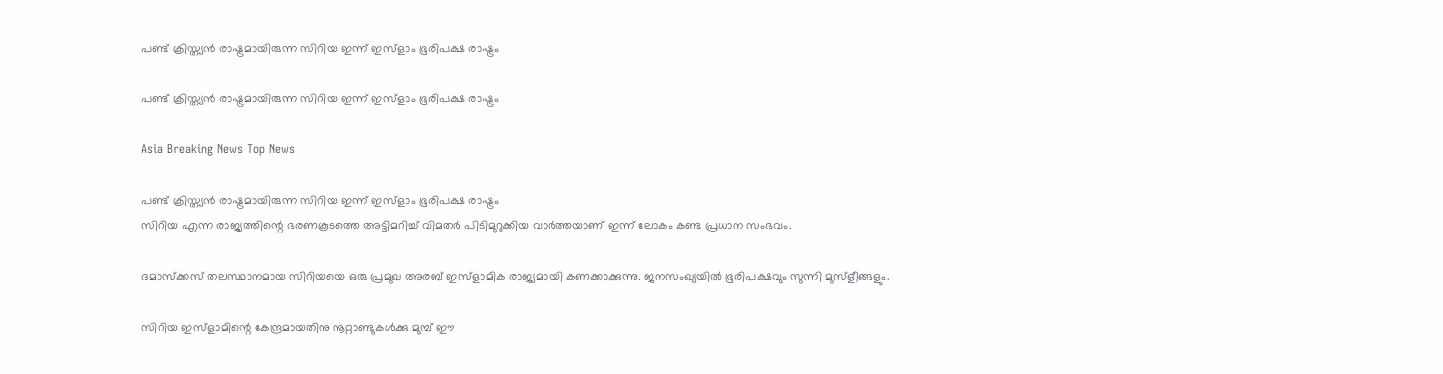പണ്ട് ക്രിസ്ത്യന്‍ രാഷ്ട്രമായിരുന്ന സിറിയ ഇന്ന് ഇസ്ളാം ഭൂരിപക്ഷ രാഷ്ട്രം

പണ്ട് ക്രിസ്ത്യന്‍ രാഷ്ട്രമായിരുന്ന സിറിയ ഇന്ന് ഇസ്ളാം ഭൂരിപക്ഷ രാഷ്ട്രം

Asia Breaking News Top News

പണ്ട് ക്രിസ്ത്യന്‍ രാഷ്ട്രമായിരുന്ന സിറിയ ഇന്ന് ഇസ്ളാം ഭൂരിപക്ഷ രാഷ്ട്രം
സിറിയ എന്ന രാജ്യത്തിന്റെ ഭരണകൂടത്തെ അട്ടിമറിച്ച് വിമതര്‍ പിടിമുറുക്കിയ വാര്‍ത്തയാണ് ഇന്ന് ലോകം കണ്ട പ്രധാന സംഭവം.

ദമാസ്ക്കസ് തലസ്ഥാനമായ സിറിയയെ ഒരു പ്രമുഖ അരബ് ഇസ്ളാമിക രാജ്യമായി കണക്കാക്കുന്നു. ജനസംഖ്യയില്‍ ഭൂരിപക്ഷവും സുന്നി മുസ്ളീങ്ങളും.

സിറിയ ഇസ്ളാമിന്റെ കേന്ദ്രമായതിനു നൂറ്റാണ്ടുകള്‍ക്കു മുമ്പ് ഈ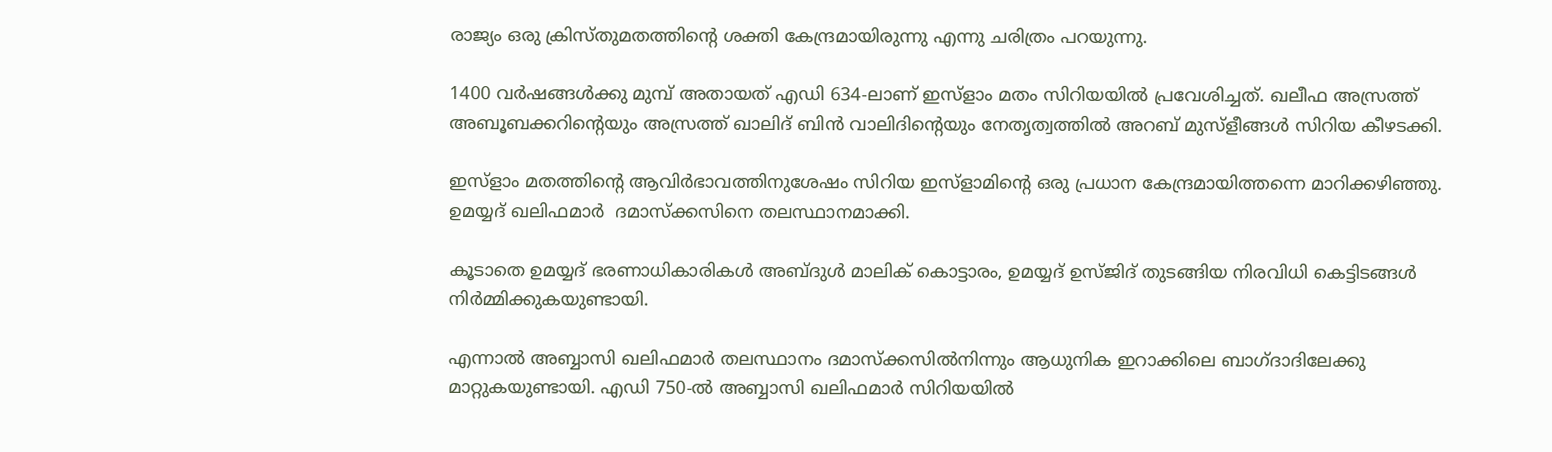രാജ്യം ഒരു ക്രിസ്തുമതത്തിന്റെ ശക്തി കേന്ദ്രമായിരുന്നു എന്നു ചരിത്രം പറയുന്നു.

1400 വര്‍ഷങ്ങള്‍ക്കു മുമ്പ് അതായത് എഡി 634-ലാണ് ഇസ്ളാം മതം സിറിയയില്‍ പ്രവേശിച്ചത്. ഖലീഫ അസ്രത്ത് അബൂബക്കറിന്റെയും അസ്രത്ത് ഖാലിദ് ബിന്‍ വാലിദിന്റെയും നേതൃത്വത്തില്‍ അറബ് മുസ്ളീങ്ങള്‍ സിറിയ കീഴടക്കി.

ഇസ്ളാം മതത്തിന്റെ ആവിര്‍ഭാവത്തിനുശേഷം സിറിയ ഇസ്ളാമിന്റെ ഒരു പ്രധാന കേന്ദ്രമായിത്തന്നെ മാറിക്കഴിഞ്ഞു. ഉമയ്യദ് ഖലിഫമാര്‍  ദമാസ്ക്കസിനെ തലസ്ഥാനമാക്കി.

കൂടാതെ ഉമയ്യദ് ഭരണാധികാരികള്‍ അബ്ദുള്‍ മാലിക് കൊട്ടാരം, ഉമയ്യദ് ഉസ്ജിദ് തുടങ്ങിയ നിരവിധി കെട്ടിടങ്ങള്‍ നിര്‍മ്മിക്കുകയുണ്ടായി.

എന്നാല്‍ അബ്ബാസി ഖലിഫമാര്‍ തലസ്ഥാനം ദമാസ്ക്കസില്‍നിന്നും ആധുനിക ഇറാക്കിലെ ബാഗ്ദാദിലേക്കു മാറ്റുകയുണ്ടായി. എഡി 750-ല്‍ അബ്ബാസി ഖലിഫമാര്‍ സിറിയയില്‍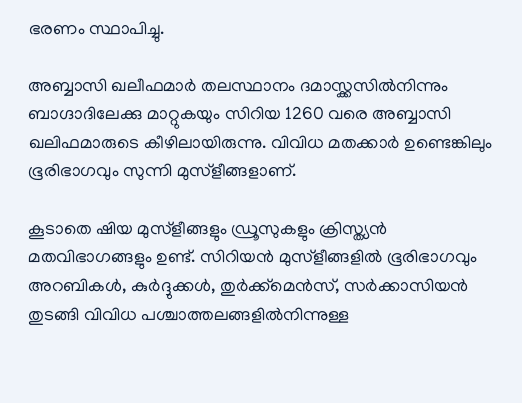ഭരണം സ്ഥാപിച്ചു.

അബ്ബാസി ഖലീഫമാര്‍ തലസ്ഥാനം ദമാസ്ക്കസില്‍നിന്നും ബാഗ്ദാദിലേക്കു മാറ്റുകയും സിറിയ 1260 വരെ അബ്ബാസി ഖലിഫമാരുടെ കീഴിലായിരുന്നു. വിവിധ മതക്കാര്‍ ഉണ്ടെങ്കിലും ഭൂരിഭാഗവും സുന്നി മുസ്ളീങ്ങളാണ്.

കൂടാതെ ഷിയ മുസ്ളീങ്ങളും ഡ്രൂസുകളും ക്രിസ്ത്യന്‍ മതവിഭാഗങ്ങളും ഉണ്ട്. സിറിയന്‍ മുസ്ളീങ്ങളില്‍ ഭൂരിഭാഗവും അറബികള്‍, കുര്‍ദ്ദുക്കള്‍, തുര്‍ക്ക്മെന്‍സ്, സര്‍ക്കാസിയന്‍ തുടങ്ങി വിവിധ പശ്ചാത്തലങ്ങളില്‍നിന്നുള്ള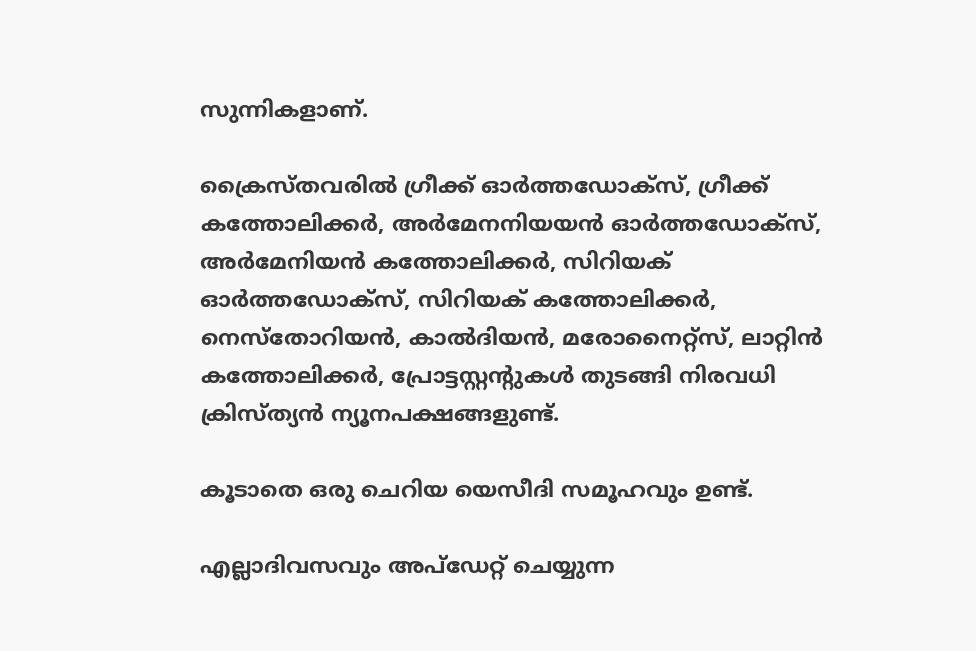സുന്നികളാണ്.

ക്രൈസ്തവരില്‍ ഗ്രീക്ക് ഓര്‍ത്തഡോക്സ്, ഗ്രീക്ക് കത്തോലിക്കര്‍, അര്‍മേനനിയയന്‍ ഓര്‍ത്തഡോക്സ്, അര്‍മേനിയന്‍ കത്തോലിക്കര്‍, സിറിയക് ഓര്‍ത്തഡോക്സ്, സിറിയക് കത്തോലിക്കര്‍, നെസ്തോറിയന്‍, കാല്‍ദിയന്‍, മരോനൈറ്റ്സ്, ലാറ്റിന്‍ കത്തോലിക്കര്‍, പ്രോട്ടസ്റ്റന്റുകള്‍ തുടങ്ങി നിരവധി ക്രിസ്ത്യന്‍ ന്യൂനപക്ഷങ്ങളുണ്ട്.

കൂടാതെ ഒരു ചെറിയ യെസീദി സമൂഹവും ഉണ്ട്.

എല്ലാദിവസവും അപ്ഡേറ്റ് ചെയ്യുന്ന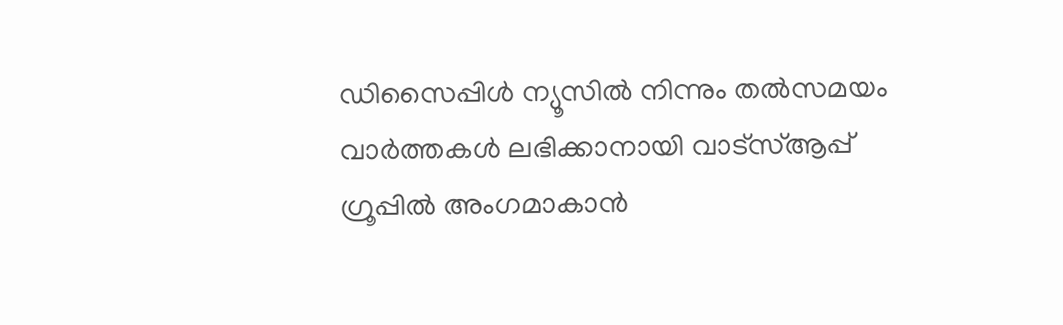ഡിസൈപ്പിൾ ന്യൂസിൽ നിന്നും തൽസമയം വാർത്തകൾ ലഭിക്കാനായി വാട്സ്ആപ്പ് ഗ്രൂപ്പിൽ അംഗമാകാൻ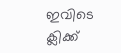ഇവിടെ ക്ലിക്ക്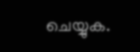ചെയ്യുക.